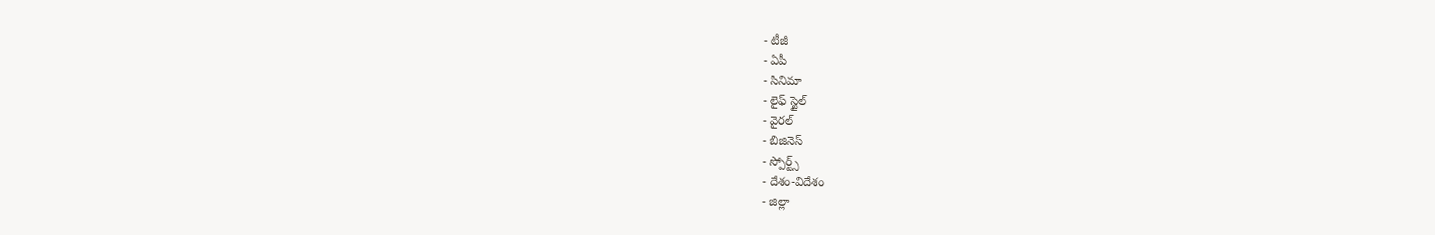- టీజీ
- ఏపీ
- సినిమా
- లైఫ్ స్టైల్
- వైరల్
- బిజినెస్
- స్పోర్ట్స్
- దేశం-విదేశం
- జిల్లా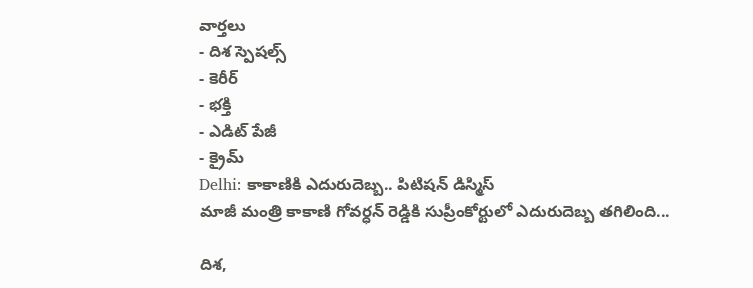వార్తలు
- దిశ స్పెషల్స్
- కెరీర్
- భక్తి
- ఎడిట్ పేజీ
- క్రైమ్
Delhi: కాకాణికి ఎదురుదెబ్బ.. పిటిషన్ డిస్మిస్
మాజీ మంత్రి కాకాణి గోవర్ధన్ రెడ్డికి సుప్రీంకోర్టులో ఎదురుదెబ్బ తగిలింది...

దిశ,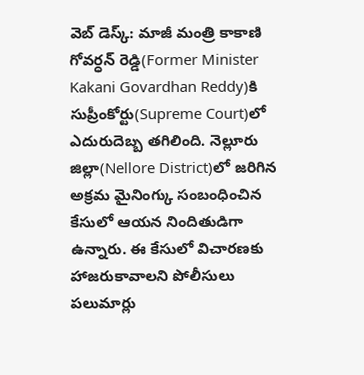వెబ్ డెస్క్: మాజీ మంత్రి కాకాణి గోవర్ధన్ రెడ్డి(Former Minister Kakani Govardhan Reddy)కి సుప్రీంకోర్టు(Supreme Court)లో ఎదురుదెబ్బ తగిలింది. నెల్లూరు జిల్లా(Nellore District)లో జరిగిన అక్రమ మైనింగ్కు సంబంధించిన కేసులో ఆయన నిందితుడిగా ఉన్నారు. ఈ కేసులో విచారణకు హాజరుకావాలని పోలీసులు పలుమార్లు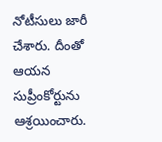నోటీసులు జారీ చేశారు. దీంతో ఆయన సుప్రీంకోర్టును ఆశ్రయించారు.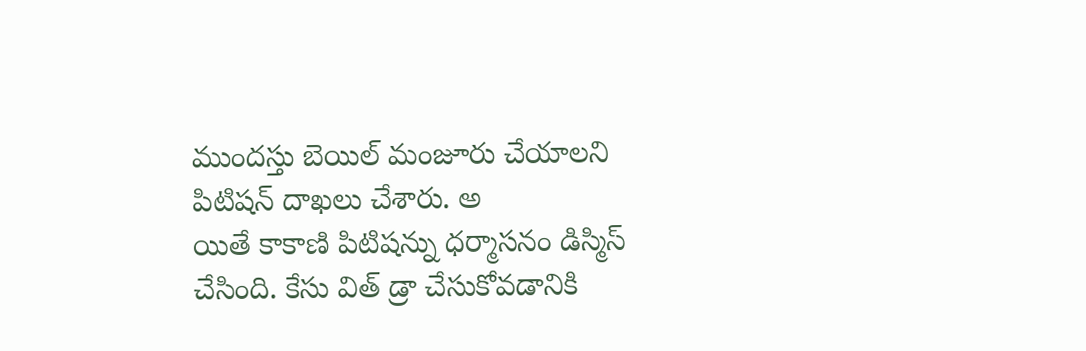ముందస్తు బెయిల్ మంజూరు చేయాలని పిటిషన్ దాఖలు చేశారు. అ
యితే కాకాణి పిటిషన్ను ధర్మాసనం డిస్మిస్ చేసింది. కేసు విత్ డ్రా చేసుకోవడానికి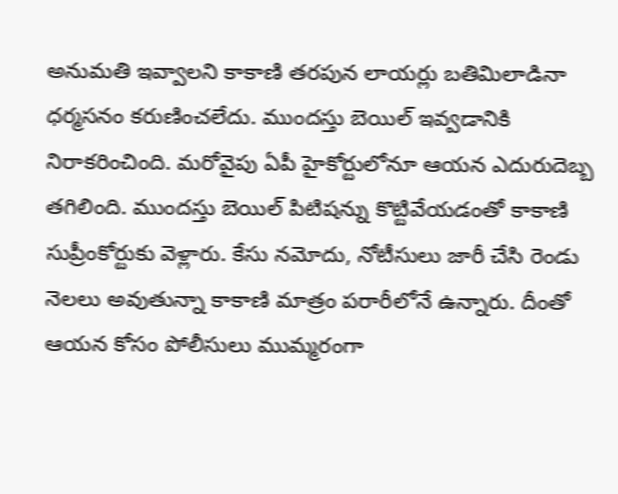అనుమతి ఇవ్వాలని కాకాణి తరపున లాయర్లు బతిమిలాడినా ధర్మసనం కరుణించలేదు. ముందస్తు బెయిల్ ఇవ్వడానికి నిరాకరించింది. మరోవైపు ఏపీ హైకోర్టులోనూ ఆయన ఎదురుదెబ్బ తగిలింది. ముందస్తు బెయిల్ పిటిషన్ను కొట్టివేయడంతో కాకాణి సుప్రీంకోర్టుకు వెళ్లారు. కేసు నమోదు, నోటీసులు జారీ చేసి రెండు నెలలు అవుతున్నా కాకాణి మాత్రం పరారీలోనే ఉన్నారు. దీంతో ఆయన కోసం పోలీసులు ముమ్మరంగా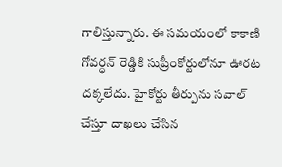గాలిస్తున్నారు. ఈ సమయంలో కాకాణి గోవర్ధన్ రెడ్డికి సుప్రీంకోర్టులోనూ ఊరట దక్కలేదు. హైకోర్టు తీర్పును సవాల్ చేస్తూ దాఖలు చేసిన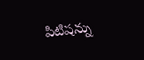పిటిషన్ను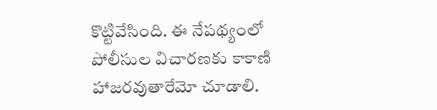కొట్టివేసింది. ఈ నేపథ్యంలో పోలీసుల విచారణకు కాకాణి హాజరవుతారేమో చూడాలి.